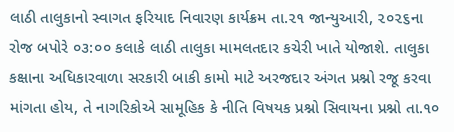લાઠી તાલુકાનો સ્વાગત ફરિયાદ નિવારણ કાર્યક્રમ તા.૨૧ જાન્યુઆરી, ૨૦૨૬ના રોજ બપોરે ૦૩:૦૦ કલાકે લાઠી તાલુકા મામલતદાર કચેરી ખાતે યોજાશે. તાલુકા કક્ષાના અધિકારવાળા સરકારી બાકી કામો માટે અરજદાર અંગત પ્રશ્નો રજૂ કરવા માંગતા હોય, તે નાગરિકોએ સામૂહિક કે નીતિ વિષયક પ્રશ્નો સિવાયના પ્રશ્નો તા.૧૦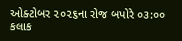ઓક્ટોબર ૨૦૨૬ના રોજ બપોરે ૦૩:૦૦ કલાક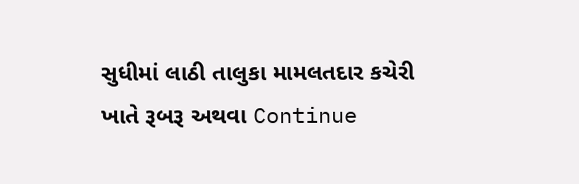સુધીમાં લાઠી તાલુકા મામલતદાર કચેરી ખાતે રૂબરૂ અથવા Continue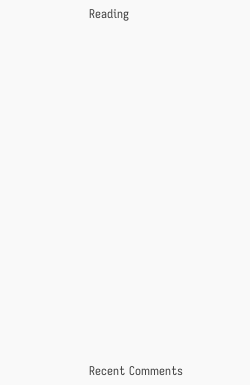Reading


















Recent Comments